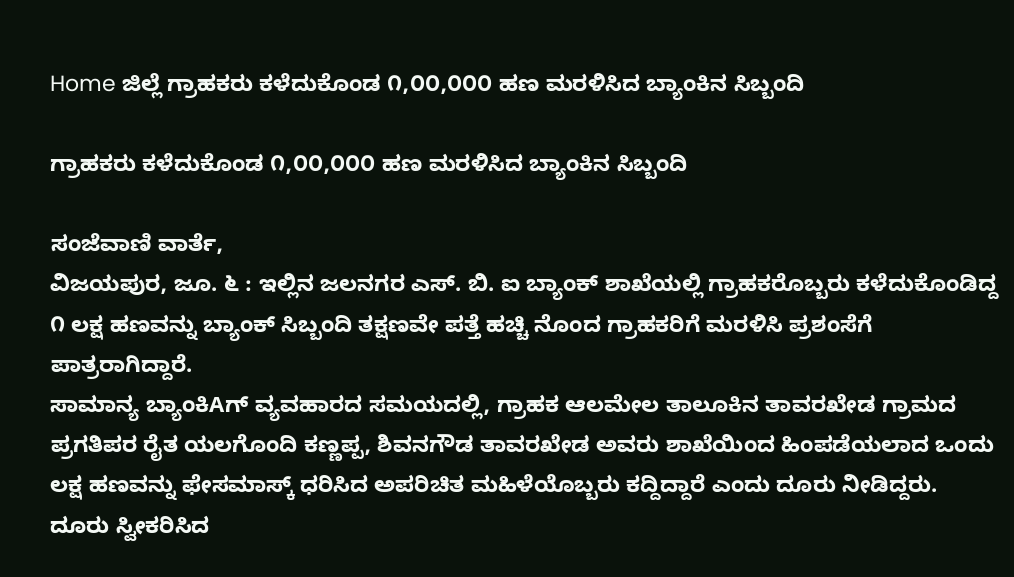Home ಜಿಲ್ಲೆ ಗ್ರಾಹಕರು ಕಳೆದುಕೊಂಡ ೧,೦೦,೦೦೦ ಹಣ ಮರಳಿಸಿದ ಬ್ಯಾಂಕಿನ ಸಿಬ್ಬಂದಿ

ಗ್ರಾಹಕರು ಕಳೆದುಕೊಂಡ ೧,೦೦,೦೦೦ ಹಣ ಮರಳಿಸಿದ ಬ್ಯಾಂಕಿನ ಸಿಬ್ಬಂದಿ

ಸಂಜೆವಾಣಿ ವಾರ್ತೆ,
ವಿಜಯಪುರ, ಜೂ. ೬ : ಇಲ್ಲಿನ ಜಲನಗರ ಎಸ್. ಬಿ. ಐ ಬ್ಯಾಂಕ್ ಶಾಖೆಯಲ್ಲಿ ಗ್ರಾಹಕರೊಬ್ಬರು ಕಳೆದುಕೊಂಡಿದ್ದ ೧ ಲಕ್ಷ ಹಣವನ್ನು ಬ್ಯಾಂಕ್ ಸಿಬ್ಬಂದಿ ತಕ್ಷಣವೇ ಪತ್ತೆ ಹಚ್ಚಿ ನೊಂದ ಗ್ರಾಹಕರಿಗೆ ಮರಳಿಸಿ ಪ್ರಶಂಸೆಗೆ ಪಾತ್ರರಾಗಿದ್ದಾರೆ.
ಸಾಮಾನ್ಯ ಬ್ಯಾಂಕಿAಗ್ ವ್ಯವಹಾರದ ಸಮಯದಲ್ಲಿ, ಗ್ರಾಹಕ ಆಲಮೇಲ ತಾಲೂಕಿನ ತಾವರಖೇಡ ಗ್ರಾಮದ ಪ್ರಗತಿಪರ ರೈತ ಯಲಗೊಂದಿ ಕಣ್ಣಪ್ಪ, ಶಿವನಗೌಡ ತಾವರಖೇಡ ಅವರು ಶಾಖೆಯಿಂದ ಹಿಂಪಡೆಯಲಾದ ಒಂದು ಲಕ್ಷ ಹಣವನ್ನು ಫೇಸಮಾಸ್ಕ್ ಧರಿಸಿದ ಅಪರಿಚಿತ ಮಹಿಳೆಯೊಬ್ಬರು ಕದ್ದಿದ್ದಾರೆ ಎಂದು ದೂರು ನೀಡಿದ್ದರು.
ದೂರು ಸ್ವೀಕರಿಸಿದ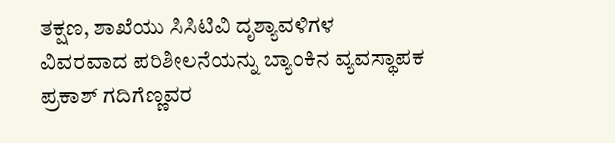ತಕ್ಷಣ, ಶಾಖೆಯು ಸಿಸಿಟಿವಿ ದೃಶ್ಯಾವಳಿಗಳ ವಿವರವಾದ ಪರಿಶೀಲನೆಯನ್ನು ಬ್ಯಾಂಕಿನ ವ್ಯವಸ್ಥಾಪಕ ಪ್ರಕಾಶ್ ಗದಿಗೆಣ್ಣವರ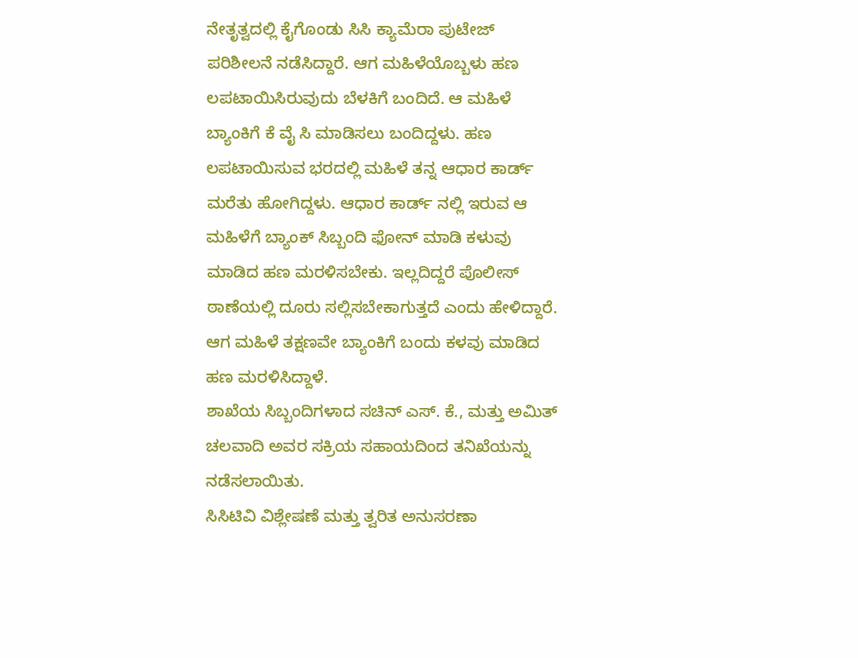ನೇತೃತ್ವದಲ್ಲಿ ಕೈಗೊಂಡು ಸಿಸಿ ಕ್ಯಾಮೆರಾ ಪುಟೇಜ್ ಪರಿಶೀಲನೆ ನಡೆಸಿದ್ದಾರೆ. ಆಗ ಮಹಿಳೆಯೊಬ್ಬಳು ಹಣ ಲಪಟಾಯಿಸಿರುವುದು ಬೆಳಕಿಗೆ ಬಂದಿದೆ. ಆ ಮಹಿಳೆ ಬ್ಯಾಂಕಿಗೆ ಕೆ ವೈ ಸಿ ಮಾಡಿಸಲು ಬಂದಿದ್ದಳು. ಹಣ ಲಪಟಾಯಿಸುವ ಭರದಲ್ಲಿ ಮಹಿಳೆ ತನ್ನ ಆಧಾರ ಕಾರ್ಡ್ ಮರೆತು ಹೋಗಿದ್ದಳು. ಆಧಾರ ಕಾರ್ಡ್ ನಲ್ಲಿ ಇರುವ ಆ ಮಹಿಳೆಗೆ ಬ್ಯಾಂಕ್ ಸಿಬ್ಬಂದಿ ಫೋನ್ ಮಾಡಿ ಕಳುವು ಮಾಡಿದ ಹಣ ಮರಳಿಸಬೇಕು. ಇಲ್ಲದಿದ್ದರೆ ಪೊಲೀಸ್ ಠಾಣೆಯಲ್ಲಿ ದೂರು ಸಲ್ಲಿಸಬೇಕಾಗುತ್ತದೆ ಎಂದು ಹೇಳಿದ್ದಾರೆ. ಆಗ ಮಹಿಳೆ ತಕ್ಷಣವೇ ಬ್ಯಾಂಕಿಗೆ ಬಂದು ಕಳವು ಮಾಡಿದ ಹಣ ಮರಳಿಸಿದ್ದಾಳೆ.
ಶಾಖೆಯ ಸಿಬ್ಬಂದಿಗಳಾದ ಸಚಿನ್ ಎಸ್. ಕೆ., ಮತ್ತು ಅಮಿತ್ ಚಲವಾದಿ ಅವರ ಸಕ್ರಿಯ ಸಹಾಯದಿಂದ ತನಿಖೆಯನ್ನು ನಡೆಸಲಾಯಿತು.
ಸಿಸಿಟಿವಿ ವಿಶ್ಲೇಷಣೆ ಮತ್ತು ತ್ವರಿತ ಅನುಸರಣಾ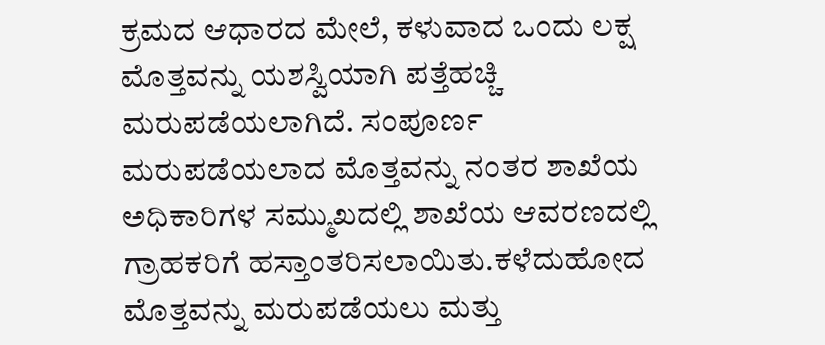ಕ್ರಮದ ಆಧಾರದ ಮೇಲೆ, ಕಳುವಾದ ಒಂದು ಲಕ್ಷ ಮೊತ್ತವನ್ನು ಯಶಸ್ವಿಯಾಗಿ ಪತ್ತೆಹಚ್ಚಿ ಮರುಪಡೆಯಲಾಗಿದೆ. ಸಂಪೂರ್ಣ ಮರುಪಡೆಯಲಾದ ಮೊತ್ತವನ್ನು ನಂತರ ಶಾಖೆಯ ಅಧಿಕಾರಿಗಳ ಸಮ್ಮುಖದಲ್ಲಿ ಶಾಖೆಯ ಆವರಣದಲ್ಲಿ ಗ್ರಾಹಕರಿಗೆ ಹಸ್ತಾಂತರಿಸಲಾಯಿತು.ಕಳೆದುಹೋದ ಮೊತ್ತವನ್ನು ಮರುಪಡೆಯಲು ಮತ್ತು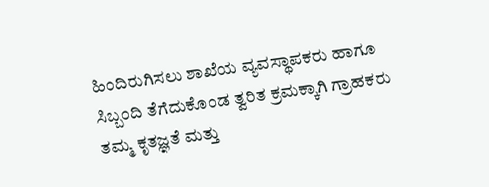ಹಿಂದಿರುಗಿಸಲು ಶಾಖೆಯ ವ್ಯವಸ್ಥಾಪಕರು ಹಾಗೂ ಸಿಬ್ಬಂದಿ ತೆಗೆದುಕೊಂಡ ತ್ವರಿತ ಕ್ರಮಕ್ಕಾಗಿ ಗ್ರಾಹಕರು ತಮ್ಮ ಕೃತಜ್ಞತೆ ಮತ್ತು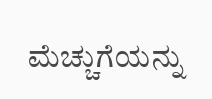ಮೆಚ್ಚುಗೆಯನ್ನು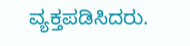ವ್ಯಕ್ತಪಡಿಸಿದರು.